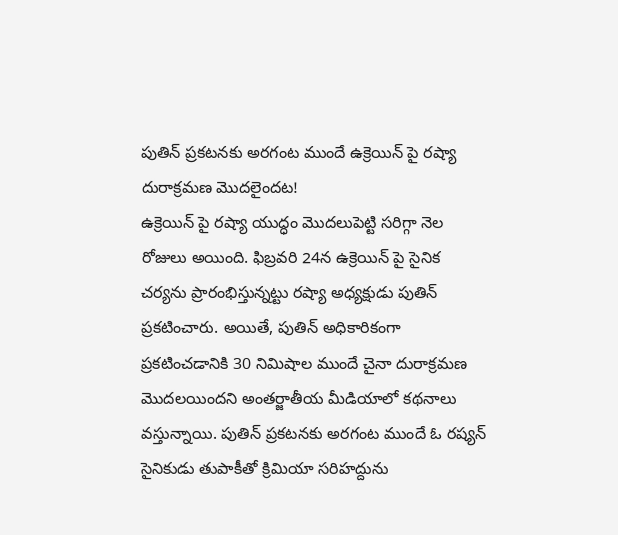పుతిన్ ప్రకటనకు అరగంట ముందే ఉక్రెయిన్ పై రష్యా దురాక్రమణ మొదలైందట!
ఉక్రెయిన్ పై రష్యా యుద్ధం మొదలుపెట్టి సరిగ్గా నెల రోజులు అయింది. ఫిబ్రవరి 24న ఉక్రెయిన్ పై సైనిక చర్యను ప్రారంభిస్తున్నట్టు రష్యా అధ్యక్షుడు పుతిన్ ప్రకటించారు. అయితే, పుతిన్ అధికారికంగా ప్రకటించడానికి 30 నిమిషాల ముందే చైనా దురాక్రమణ మొదలయిందని అంతర్జాతీయ మీడియాలో కథనాలు వస్తున్నాయి. పుతిన్ ప్రకటనకు అరగంట ముందే ఓ రష్యన్ సైనికుడు తుపాకీతో క్రిమియా సరిహద్దును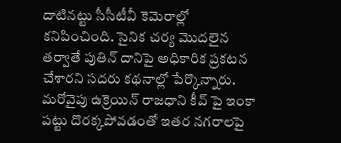దాటినట్టు సీసీటీవీ కెమెరాల్లో కనిపించింది. సైనిక చర్య మొదలైన తర్వాతే పుతిన్ దానిపై అధికారిక ప్రకటన చేశారని సదరు కథనాల్లో పేర్కొన్నారు.
మరోవైపు ఉక్రెయిన్ రాజధాని కీవ్ పై ఇంకా పట్టు దొరక్కపోవడంతో ఇతర నగరాలపై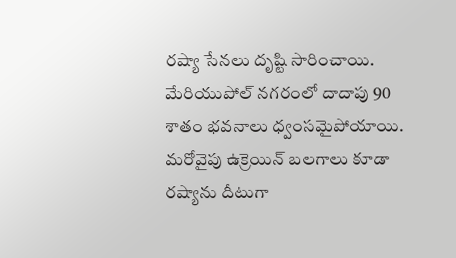రష్యా సేనలు దృష్టి సారించాయి. మేరియుపోల్ నగరంలో దాదాపు 90 శాతం భవనాలు ధ్వంసమైపోయాయి. మరోవైపు ఉక్రెయిన్ బలగాలు కూడా రష్యాను దీటుగా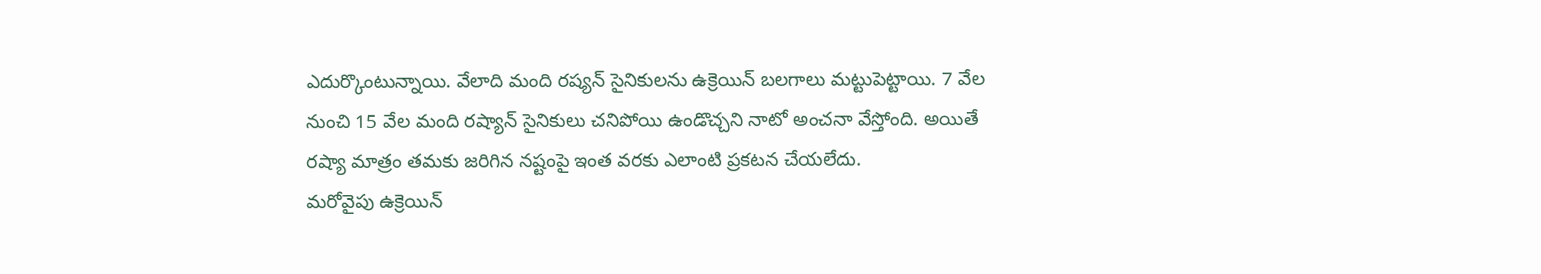ఎదుర్కొంటున్నాయి. వేలాది మంది రష్యన్ సైనికులను ఉక్రెయిన్ బలగాలు మట్టుపెట్టాయి. 7 వేల నుంచి 15 వేల మంది రష్యాన్ సైనికులు చనిపోయి ఉండొచ్చని నాటో అంచనా వేస్తోంది. అయితే రష్యా మాత్రం తమకు జరిగిన నష్టంపై ఇంత వరకు ఎలాంటి ప్రకటన చేయలేదు.
మరోవైపు ఉక్రెయిన్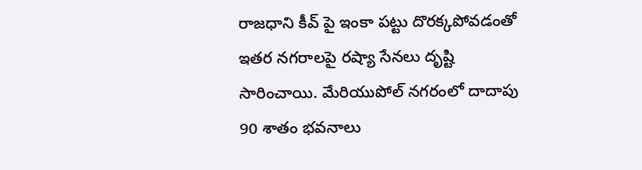రాజధాని కీవ్ పై ఇంకా పట్టు దొరక్కపోవడంతో ఇతర నగరాలపై రష్యా సేనలు దృష్టి సారించాయి. మేరియుపోల్ నగరంలో దాదాపు 90 శాతం భవనాలు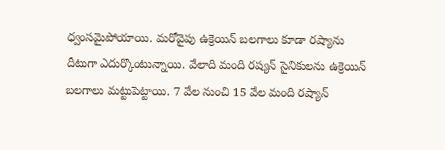ధ్వంసమైపోయాయి. మరోవైపు ఉక్రెయిన్ బలగాలు కూడా రష్యాను దీటుగా ఎదుర్కొంటున్నాయి. వేలాది మంది రష్యన్ సైనికులను ఉక్రెయిన్ బలగాలు మట్టుపెట్టాయి. 7 వేల నుంచి 15 వేల మంది రష్యాన్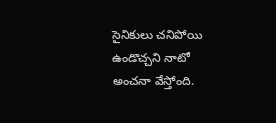సైనికులు చనిపోయి ఉండొచ్చని నాటో అంచనా వేస్తోంది.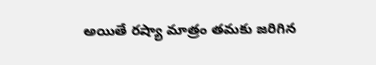అయితే రష్యా మాత్రం తమకు జరిగిన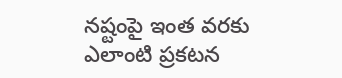నష్టంపై ఇంత వరకు ఎలాంటి ప్రకటన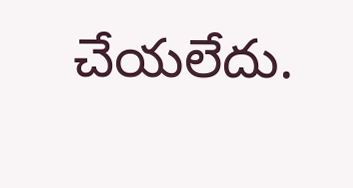చేయలేదు.